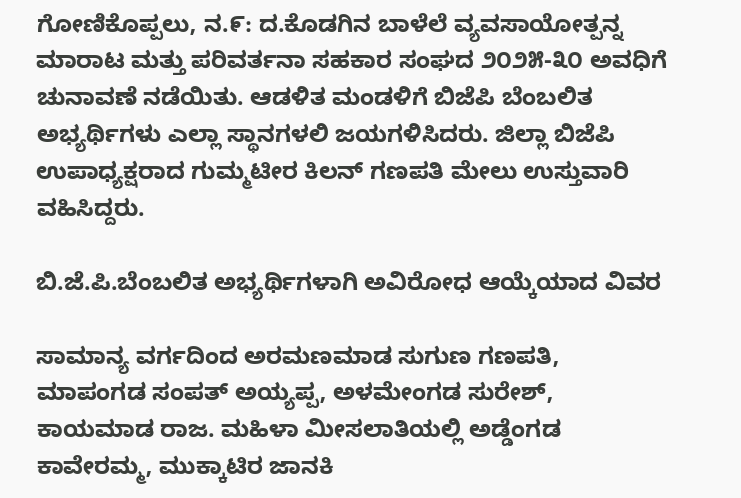ಗೋಣಿಕೊಪ್ಪಲು, ನ.೯: ದ.ಕೊಡಗಿನ ಬಾಳೆಲೆ ವ್ಯವಸಾಯೋತ್ಪನ್ನ ಮಾರಾಟ ಮತ್ತು ಪರಿವರ್ತನಾ ಸಹಕಾರ ಸಂಘದ ೨೦೨೫-೩೦ ಅವಧಿಗೆ ಚುನಾವಣೆ ನಡೆಯಿತು. ಆಡಳಿತ ಮಂಡಳಿಗೆ ಬಿಜೆಪಿ ಬೆಂಬಲಿತ ಅಭ್ಯರ್ಥಿಗಳು ಎಲ್ಲಾ ಸ್ಥಾನಗಳಲಿ ಜಯಗಳಿಸಿದರು. ಜಿಲ್ಲಾ ಬಿಜೆಪಿ ಉಪಾಧ್ಯಕ್ಷರಾದ ಗುಮ್ಮಟೀರ ಕಿಲನ್ ಗಣಪತಿ ಮೇಲು ಉಸ್ತುವಾರಿ ವಹಿಸಿದ್ದರು.

ಬಿ.ಜೆ.ಪಿ.ಬೆಂಬಲಿತ ಅಭ್ಯರ್ಥಿಗಳಾಗಿ ಅವಿರೋಧ ಆಯ್ಕೆಯಾದ ವಿವರ

ಸಾಮಾನ್ಯ ವರ್ಗದಿಂದ ಅರಮಣಮಾಡ ಸುಗುಣ ಗಣಪತಿ, ಮಾಪಂಗಡ ಸಂಪತ್ ಅಯ್ಯಪ್ಪ, ಅಳಮೇಂಗಡ ಸುರೇಶ್, ಕಾಯಮಾಡ ರಾಜ. ಮಹಿಳಾ ಮೀಸಲಾತಿಯಲ್ಲಿ ಅಡ್ಡೆಂಗಡ ಕಾವೇರಮ್ಮ, ಮುಕ್ಕಾಟಿರ ಜಾನಕಿ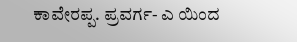ಕಾವೇರಪ್ಪ. ಪ್ರವರ್ಗ- ಎ ಯಿಂದ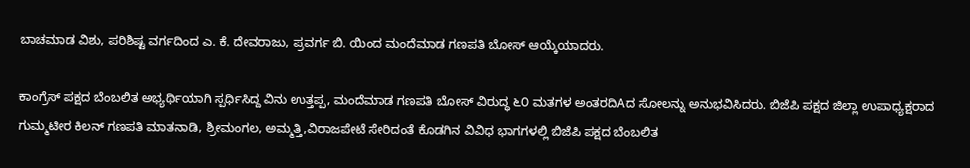ಬಾಚಮಾಡ ವಿಶು, ಪರಿಶಿಷ್ಟ ವರ್ಗದಿಂದ ಎ. ಕೆ. ದೇವರಾಜು, ಪ್ರವರ್ಗ ಬಿ. ಯಿಂದ ಮಂದೆಮಾಡ ಗಣಪತಿ ಬೋಸ್ ಆಯ್ಕೆಯಾದರು.

ಕಾಂಗ್ರೆಸ್ ಪಕ್ಷದ ಬೆಂಬಲಿತ ಅಭ್ಯರ್ಥಿಯಾಗಿ ಸ್ಪರ್ಧಿಸಿದ್ದ ವಿನು ಉತ್ತಪ್ಪ, ಮಂದೆಮಾಡ ಗಣಪತಿ ಬೋಸ್ ವಿರುದ್ಧ ೬೦ ಮತಗಳ ಅಂತರದಿAದ ಸೋಲನ್ನು ಅನುಭವಿಸಿದರು. ಬಿಜೆಪಿ ಪಕ್ಷದ ಜಿಲ್ಲಾ ಉಪಾಧ್ಯಕ್ಷರಾದ ಗುಮ್ಮಟೀರ ಕಿಲನ್ ಗಣಪತಿ ಮಾತನಾಡಿ, ಶ್ರೀಮಂಗಲ, ಅಮ್ಮತ್ತಿ,ವಿರಾಜಪೇಟೆ ಸೇರಿದಂತೆ ಕೊಡಗಿನ ವಿವಿಧ ಭಾಗಗಳಲ್ಲಿ ಬಿಜೆಪಿ ಪಕ್ಷದ ಬೆಂಬಲಿತ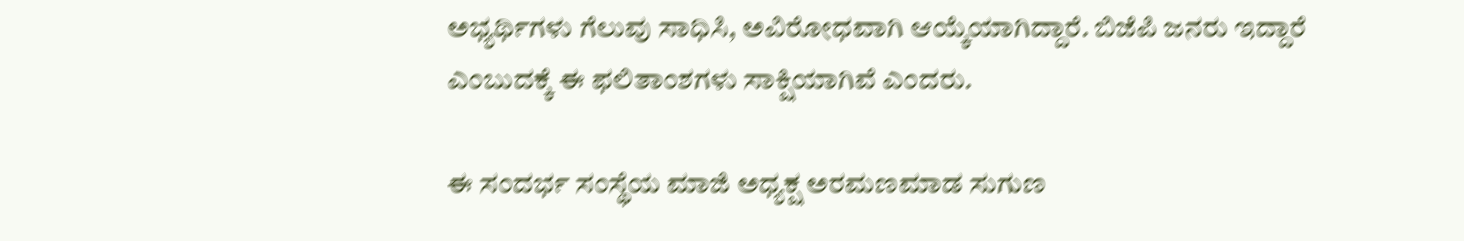ಅಭ್ಯರ್ಥಿಗಳು ಗೆಲುವು ಸಾಧಿಸಿ, ಅವಿರೋಧವಾಗಿ ಆಯ್ಕೆಯಾಗಿದ್ದಾರೆ. ಬಿಜೆಪಿ ಜನರು ಇದ್ದಾರೆ ಎಂಬುದಕ್ಕೆ ಈ ಫಲಿತಾಂಶಗಳು ಸಾಕ್ಷಿಯಾಗಿವೆ ಎಂದರು.

ಈ ಸಂದರ್ಭ ಸಂಸ್ಥೆಯ ಮಾಜಿ ಅಧ್ಯಕ್ಷ ಅರಮಣಮಾಡ ಸುಗುಣ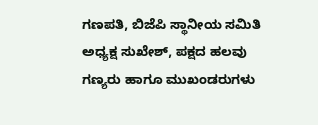ಗಣಪತಿ, ಬಿಜೆಪಿ ಸ್ಥಾನೀಯ ಸಮಿತಿ ಅಧ್ಯಕ್ಷ ಸುಖೇಶ್, ಪಕ್ಷದ ಹಲವು ಗಣ್ಯರು ಹಾಗೂ ಮುಖಂಡರುಗಳು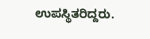ಉಪಸ್ಥಿತರಿದ್ದರು.